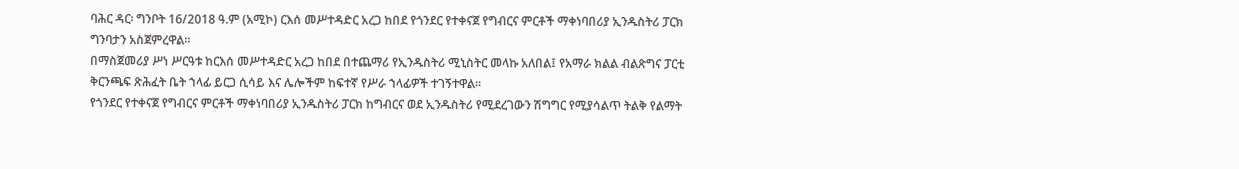ባሕር ዳር፡ ግንቦት 16/2018 ዓ.ም (አሚኮ) ርእሰ መሥተዳድር አረጋ ከበደ የጎንደር የተቀናጀ የግብርና ምርቶች ማቀነባበሪያ ኢንዱስትሪ ፓርክ ግንባታን አስጀምረዋል።
በማስጀመሪያ ሥነ ሥርዓቱ ከርእሰ መሥተዳድር አረጋ ከበደ በተጨማሪ የኢንዱስትሪ ሚኒስትር መላኩ አለበል፤ የአማራ ክልል ብልጽግና ፓርቲ ቅርንጫፍ ጽሕፈት ቤት ኀላፊ ይርጋ ሲሳይ እና ሌሎችም ከፍተኛ የሥራ ኀላፊዎች ተገኝተዋል።
የጎንደር የተቀናጀ የግብርና ምርቶች ማቀነባበሪያ ኢንዱስትሪ ፓርክ ከግብርና ወደ ኢንዱስትሪ የሚደረገውን ሽግግር የሚያሳልጥ ትልቅ የልማት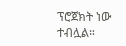ፕሮጀክት ነው ተብሏል።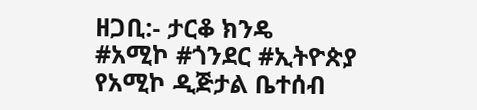ዘጋቢ:- ታርቆ ክንዴ
#አሚኮ #ጎንደር #ኢትዮጵያ
የአሚኮ ዲጅታል ቤተሰብ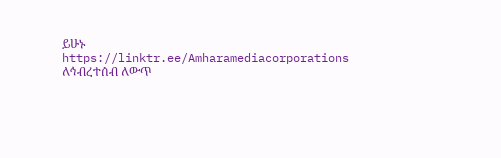ይሁኑ
https://linktr.ee/Amharamediacorporations
ለኅብረተሰብ ለውጥ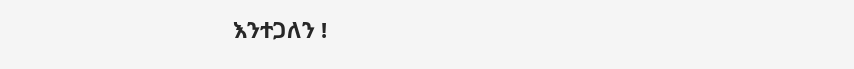እንተጋለን !